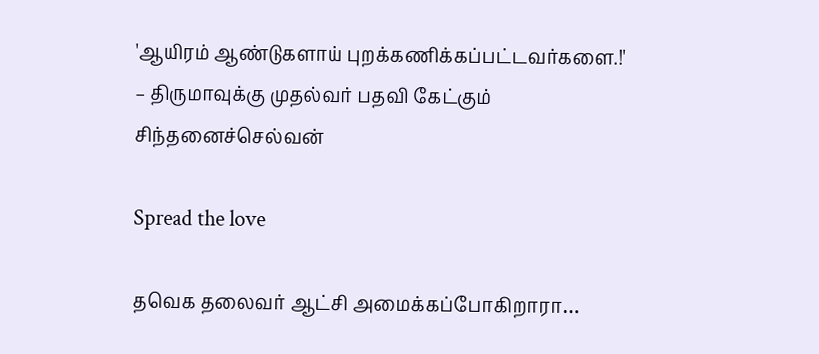'ஆயிரம் ஆண்டுகளாய் புறக்கணிக்கப்பட்டவர்களை.!' – திருமாவுக்கு முதல்வர் பதவி கேட்கும் சிந்தனைச்செல்வன்

Spread the love

தவெக தலைவர் ஆட்சி அமைக்கப்போகிறாரா…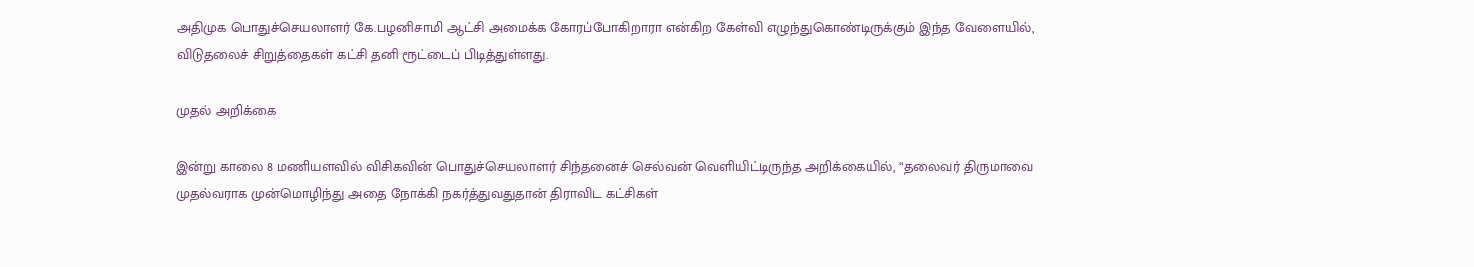அதிமுக பொதுச்செயலாளர் கே.பழனிசாமி ஆட்சி அமைக்க கோரப்போகிறாரா என்கிற கேள்வி எழுந்துகொண்டிருக்கும் இந்த வேளையில், விடுதலைச் சிறுத்தைகள் கட்சி தனி ரூட்டைப் பிடித்துள்ளது.

முதல் அறிக்கை

இன்று காலை 8 மணியளவில் விசிகவின் பொதுச்செயலாளர் சிந்தனைச் செல்வன் வெளியிட்டிருந்த அறிக்கையில், “தலைவர் திருமாவை முதல்வராக முன்மொழிந்து அதை நோக்கி நகர்த்துவதுதான் திராவிட கட்சிகள்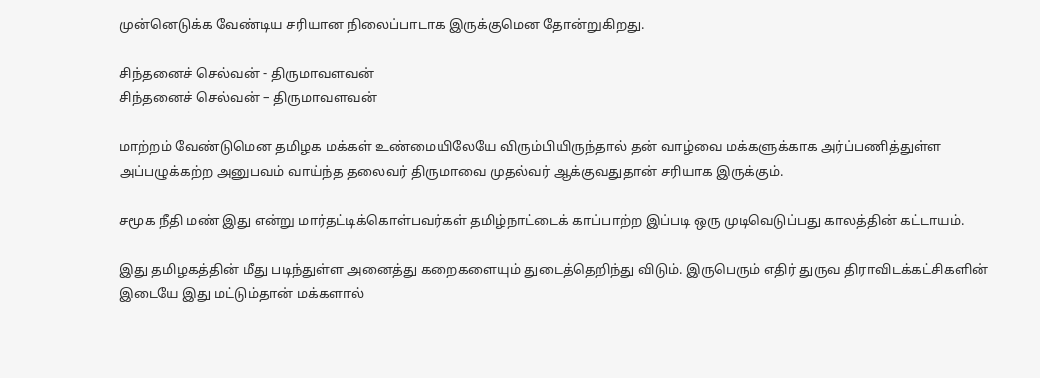முன்னெடுக்க வேண்டிய சரியான நிலைப்பாடாக இருக்குமென தோன்றுகிறது.

சிந்தனைச் செல்வன் - திருமாவளவன்
சிந்தனைச் செல்வன் – திருமாவளவன்

மாற்றம் வேண்டுமென தமிழக மக்கள் உண்மையிலேயே விரும்பியிருந்தால் தன் வாழ்வை மக்களுக்காக அர்ப்பணித்துள்ள அப்பழுக்கற்ற அனுபவம் வாய்ந்த தலைவர் திருமாவை முதல்வர் ஆக்குவதுதான் சரியாக இருக்கும்.

சமூக நீதி மண் இது என்று மார்தட்டிக்கொள்பவர்கள் தமிழ்நாட்டைக் காப்பாற்ற இப்படி ஒரு முடிவெடுப்பது காலத்தின் கட்டாயம்.

இது தமிழகத்தின் மீது படிந்துள்ள அனைத்து கறைகளையும் துடைத்தெறிந்து விடும். இருபெரும் எதிர் துருவ திராவிடக்கட்சிகளின் இடையே இது மட்டும்தான் மக்களால்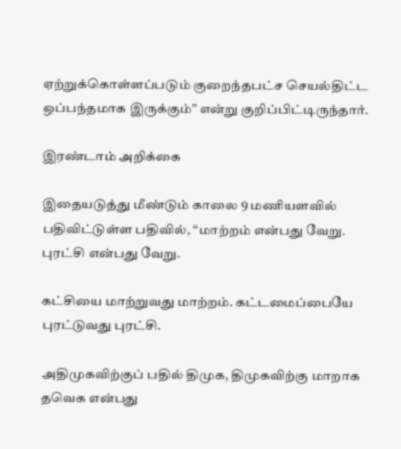ஏற்றுக்கொள்ளப்படும் குறைந்தபட்ச செயல்திட்ட ஒப்பந்தமாக இருக்கும்” என்று குறிப்பிட்டிருந்தார்.

இரண்டாம் அறிக்கை

இதையடுத்து மீண்டும் காலை 9 மணியளவில் பதிவிட்டுள்ள பதிவில், “மாற்றம் என்பது வேறு. புரட்சி என்பது வேறு.

கட்சியை மாற்றுவது மாற்றம். கட்டமைப்பையே புரட்டுவது புரட்சி.

அதிமுகவிற்குப் பதில் திமுக, திமுகவிற்கு மாறாக தவெக என்பது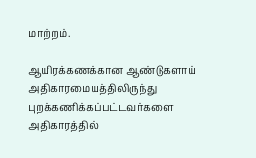மாற்றம்.

ஆயிரக்கணக்கான ஆண்டுகளாய் அதிகாரமையத்திலிருந்து புறக்கணிக்கப்பட்டவர்களை அதிகாரத்தில்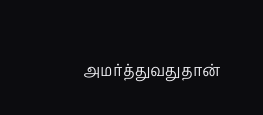அமர்த்துவதுதான்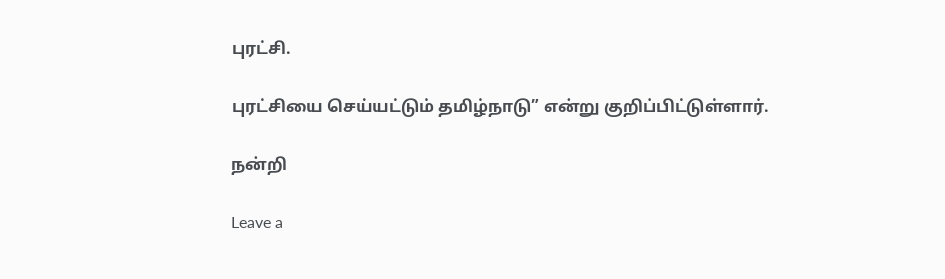புரட்சி.

புரட்சியை செய்யட்டும் தமிழ்நாடு” என்று குறிப்பிட்டுள்ளார்.

நன்றி

Leave a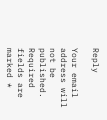Reply

Your email address will not be published. Required fields are marked *